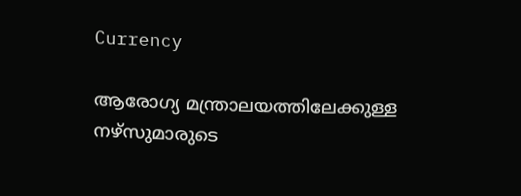Currency

ആരോഗ്യ മന്ത്രാലയത്തിലേക്കുള്ള നഴ്‌സുമാരുടെ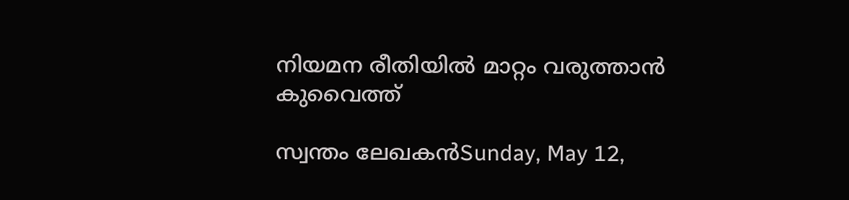നിയമന രീതിയില്‍ മാറ്റം വരുത്താന്‍ കുവൈത്ത്

സ്വന്തം ലേഖകന്‍Sunday, May 12,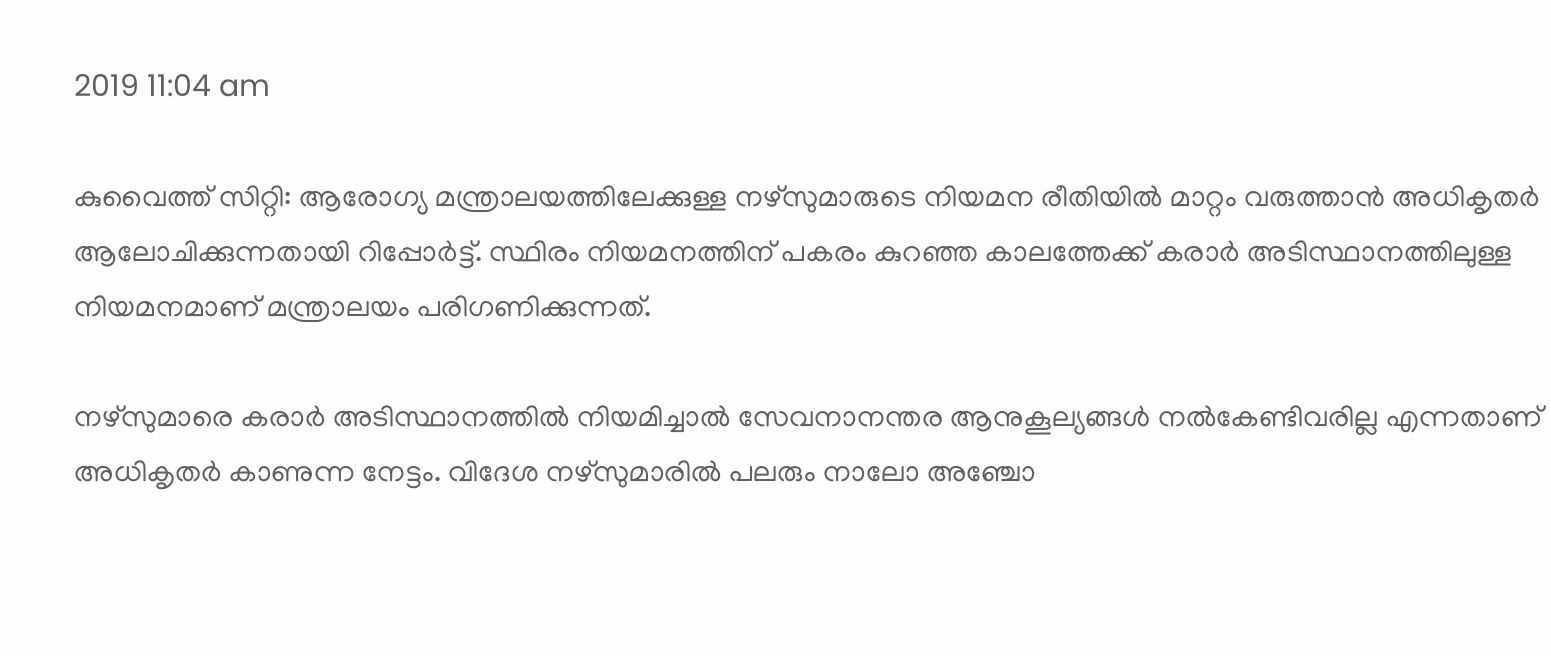2019 11:04 am

കുവൈത്ത് സിറ്റി: ആരോഗ്യ മന്ത്രാലയത്തിലേക്കുള്ള നഴ്സുമാരുടെ നിയമന രീതിയില്‍ മാറ്റം വരുത്താന്‍ അധികൃതര്‍ ആലോചിക്കുന്നതായി റിപ്പോര്‍ട്ട്. സ്ഥിരം നിയമനത്തിന് പകരം കുറഞ്ഞ കാലത്തേക്ക് കരാര്‍ അടിസ്ഥാനത്തിലുള്ള നിയമനമാണ് മന്ത്രാലയം പരിഗണിക്കുന്നത്.

നഴ്‌സുമാരെ കരാര്‍ അടിസ്ഥാനത്തില്‍ നിയമിച്ചാല്‍ സേവനാനന്തര ആനുകൂല്യങ്ങള്‍ നല്‍കേണ്ടിവരില്ല എന്നതാണ് അധികൃതര്‍ കാണുന്ന നേട്ടം. വിദേശ നഴ്‌സുമാരില്‍ പലരും നാലോ അഞ്ചോ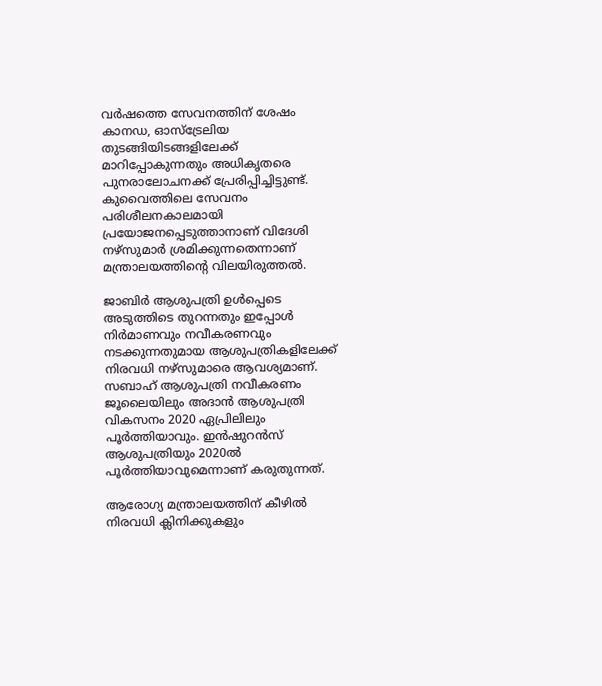വര്‍ഷത്തെ സേവനത്തിന് ശേഷം കാനഡ, ഓസ്‌ട്രേലിയ തുടങ്ങിയിടങ്ങളിലേക്ക് മാറിപ്പോകുന്നതും അധികൃതരെ പുനരാലോചനക്ക് പ്രേരിപ്പിച്ചിട്ടുണ്ട്. കുവൈത്തിലെ സേവനം പരിശീലനകാലമായി പ്രയോജനപ്പെടുത്താനാണ് വിദേശി നഴ്‌സുമാര്‍ ശ്രമിക്കുന്നതെന്നാണ് മന്ത്രാലയത്തിന്റെ വിലയിരുത്തല്‍.

ജാബിര്‍ ആശുപത്രി ഉള്‍പ്പെടെ അടുത്തിടെ തുറന്നതും ഇപ്പോള്‍ നിര്‍മാണവും നവീകരണവും നടക്കുന്നതുമായ ആശുപത്രികളിലേക്ക് നിരവധി നഴ്‌സുമാരെ ആവശ്യമാണ്. സബാഹ് ആശുപത്രി നവീകരണം ജൂലൈയിലും അദാന്‍ ആശുപത്രി വികസനം 2020 ഏപ്രിലിലും പൂര്‍ത്തിയാവും. ഇന്‍ഷുറന്‍സ് ആശുപത്രിയും 2020ല്‍ പൂര്‍ത്തിയാവുമെന്നാണ് കരുതുന്നത്.

ആരോഗ്യ മന്ത്രാലയത്തിന് കീഴില്‍ നിരവധി ക്ലിനിക്കുകളും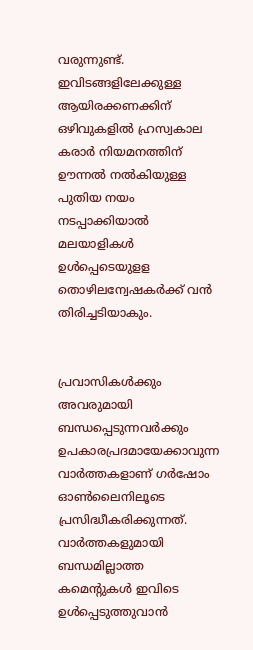വരുന്നുണ്ട്. ഇവിടങ്ങളിലേക്കുള്ള ആയിരക്കണക്കിന് ഒഴിവുകളില്‍ ഹ്രസ്വകാല കരാര്‍ നിയമനത്തിന് ഊന്നല്‍ നല്‍കിയുള്ള പുതിയ നയം നടപ്പാക്കിയാല്‍ മലയാളികള്‍ ഉള്‍പ്പെടെയുളള തൊഴിലന്വേഷകര്‍ക്ക് വന്‍ തിരിച്ചടിയാകും.


പ്രവാസികൾക്കും അവരുമായി ബന്ധപ്പെടുന്നവർക്കും ഉപകാരപ്രദമായേക്കാവുന്ന വാർത്തകളാണ് ഗർഷോം ഓൺലൈനിലൂടെ പ്രസിദ്ധീകരിക്കുന്നത്. വാർത്തകളുമായി ബന്ധമില്ലാത്ത കമെന്റുകൾ ഇവിടെ ഉൾപ്പെടുത്തുവാൻ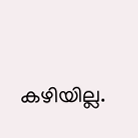കഴിയില്ല.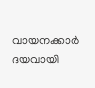വായനക്കാർ ദയവായി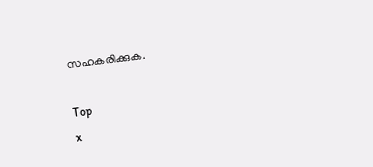സഹകരിക്കുക.

Top
x